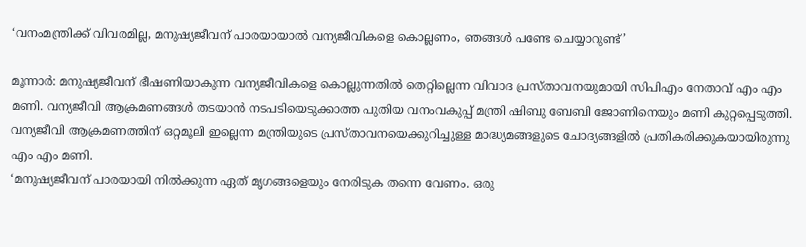‘വനംമന്ത്രിക്ക് വിവരമില്ല, മനുഷ്യജീവന് പാരയായാല്‍ വന്യജീവികളെ കൊല്ലണം, ഞങ്ങള്‍ പണ്ടേ ചെയ്യാറുണ്ട്’

മൂന്നാര്‍: മനുഷ്യജീവന് ഭീഷണിയാകുന്ന വന്യജീവികളെ കൊല്ലുന്നതില്‍ തെറ്റില്ലെന്ന വിവാദ പ്രസ്താവനയുമായി സിപിഎം നേതാവ് എം എം മണി. വന്യജീവി ആക്രമണങ്ങള്‍ തടയാന്‍ നടപടിയെടുക്കാത്ത പുതിയ വനംവകുപ്പ് മന്ത്രി ഷിബു ബേബി ജോണിനെയും മണി കുറ്റപ്പെടുത്തി. വന്യജീവി ആക്രമണത്തിന് ഒറ്റമൂലി ഇല്ലെന്ന മന്ത്രിയുടെ പ്രസ്താവനയെക്കുറിച്ചുള്ള മാദ്ധ്യമങ്ങളുടെ ചോദ്യങ്ങളില്‍ പ്രതികരിക്കുകയായിരുന്നു എം എം മണി.
‘മനുഷ്യജീവന് പാരയായി നില്‍ക്കുന്ന ഏത് മൃഗങ്ങളെയും നേരിടുക തന്നെ വേണം. ഒരു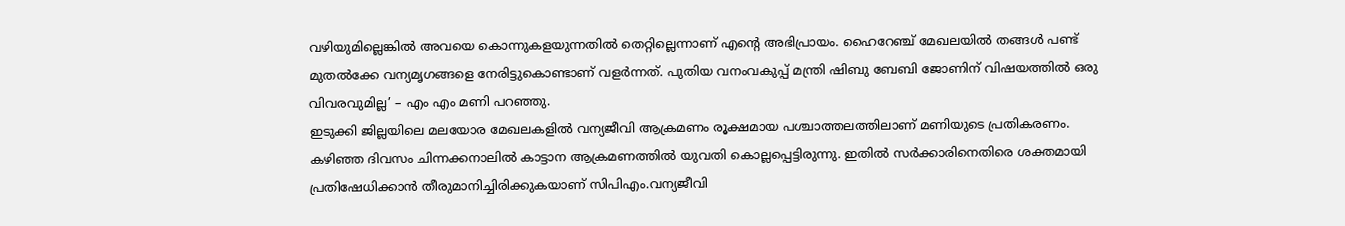വഴിയുമില്ലെങ്കില്‍ അവയെ കൊന്നുകളയുന്നതില്‍ തെറ്റില്ലെന്നാണ് എന്റെ അഭിപ്രായം. ഹൈറേഞ്ച് മേഖലയില്‍ തങ്ങള്‍ പണ്ട് മുതല്‍ക്കേ വന്യമൃഗങ്ങളെ നേരിട്ടുകൊണ്ടാണ് വളര്‍ന്നത്. പുതിയ വനംവകുപ്പ് മന്ത്രി ഷിബു ബേബി ജോണിന് വിഷയത്തില്‍ ഒരു വിവരവുമില്ല’ – എം എം മണി പറഞ്ഞു.
ഇടുക്കി ജില്ലയിലെ മലയോര മേഖലകളില്‍ വന്യജീവി ആക്രമണം രൂക്ഷമായ പശ്ചാത്തലത്തിലാണ് മണിയുടെ പ്രതികരണം. കഴിഞ്ഞ ദിവസം ചിന്നക്കനാലില്‍ കാട്ടാന ആക്രമണത്തില്‍ യുവതി കൊല്ലപ്പെട്ടിരുന്നു. ഇതില്‍ സര്‍ക്കാരിനെതിരെ ശക്തമായി പ്രതിഷേധിക്കാന്‍ തീരുമാനിച്ചിരിക്കുകയാണ് സിപിഎം.വന്യജീവി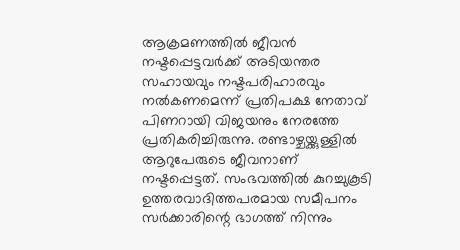ആക്രമണത്തില്‍ ജീവന്‍ നഷ്ടപ്പെട്ടവര്‍ക്ക് അടിയന്തര സഹായവും നഷ്ടപരിഹാരവും നല്‍കണമെന്ന് പ്രതിപക്ഷ നേതാവ് പിണറായി വിജയനും നേരത്തേ പ്രതികരിച്ചിരുന്നു. രണ്ടാഴ്ചയ്ക്കുള്ളില്‍ ആറുപേരുടെ ജീവനാണ് നഷ്ടപ്പെട്ടത്. സംഭവത്തില്‍ കുറച്ചുകൂടി ഉത്തരവാദിത്തപരമായ സമീപനം സര്‍ക്കാരിന്റെ ഭാഗത്ത് നിന്നും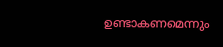ഉണ്ടാകണമെന്നും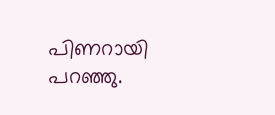പിണറായി പറഞ്ഞു.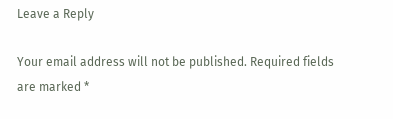Leave a Reply

Your email address will not be published. Required fields are marked *